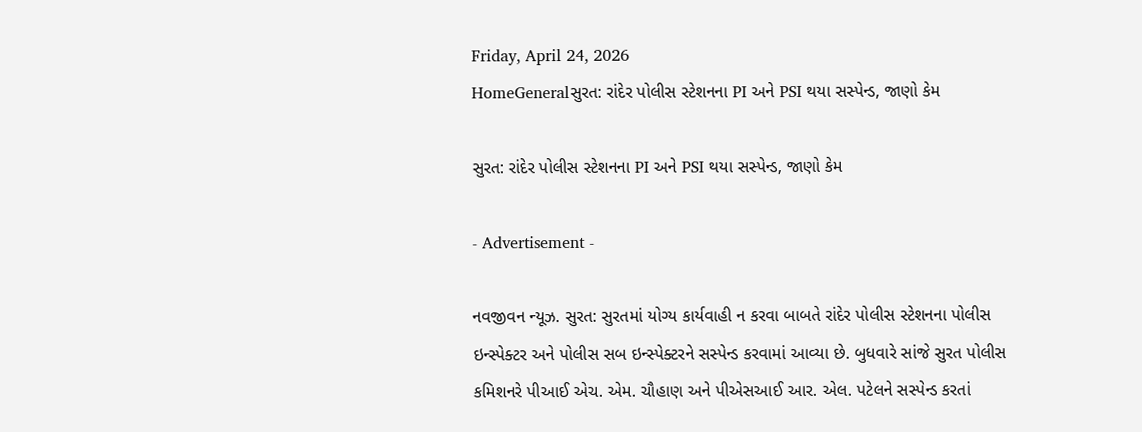Friday, April 24, 2026
HomeGeneralસુરત: રાંદેર પોલીસ સ્ટેશનના PI અને PSI થયા સસ્પેન્ડ, જાણો કેમ

સુરત: રાંદેર પોલીસ સ્ટેશનના PI અને PSI થયા સસ્પેન્ડ, જાણો કેમ

- Advertisement -

નવજીવન ન્યૂઝ. સુરત: સુરતમાં યોગ્ય કાર્યવાહી ન કરવા બાબતે રાંદેર પોલીસ સ્ટેશનના પોલીસ ઇન્સ્પેક્ટર અને પોલીસ સબ ઇન્સ્પેક્ટરને સસ્પેન્ડ કરવામાં આવ્યા છે. બુધવારે સાંજે સુરત પોલીસ કમિશનરે પીઆઈ એચ. એમ. ચૌહાણ અને પીએસઆઈ આર. એલ. પટેલને સસ્પેન્ડ કરતાં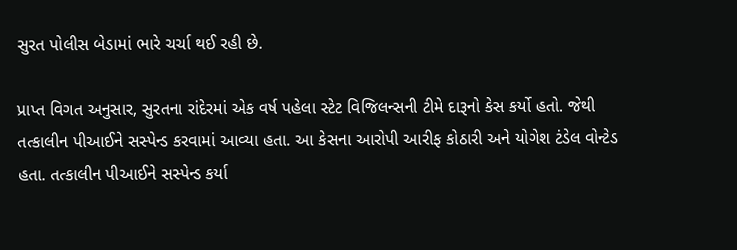સુરત પોલીસ બેડામાં ભારે ચર્ચા થઈ રહી છે.

પ્રાપ્ત વિગત અનુસાર, સુરતના રાંદેરમાં એક વર્ષ પહેલા સ્ટેટ વિજિલન્સની ટીમે દારૂનો કેસ કર્યો હતો. જેથી તત્કાલીન પીઆઈને સસ્પેન્ડ કરવામાં આવ્યા હતા. આ કેસના આરોપી આરીફ કોઠારી અને યોગેશ ટંડેલ વોન્ટેડ હતા. તત્કાલીન પીઆઈને સસ્પેન્ડ કર્યા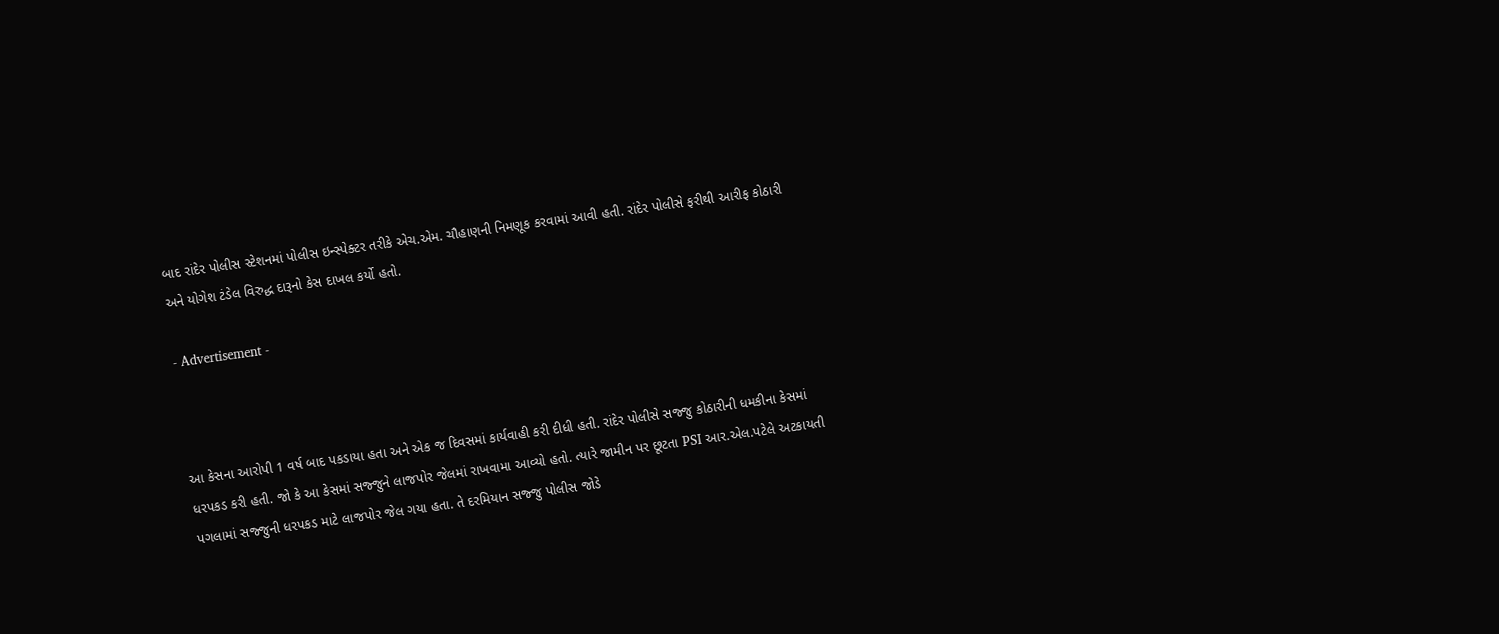બાદ રાંદેર પોલીસ સ્ટેશનમાં પોલીસ ઇન્સ્પેક્ટર તરીકે એચ.એમ. ચૌહાણની નિમણૂક કરવામાં આવી હતી. રાંદેર પોલીસે ફરીથી આરીફ કોઠારી અને યોગેશ ટંડેલ વિરુદ્ધ દારૂનો કેસ દાખલ કર્યો હતો.

- Advertisement -



આ કેસના આરોપી 1 વર્ષ બાદ પકડાયા હતા અને એક જ દિવસમાં કાર્યવાહી કરી દીધી હતી. રાંદેર પોલીસે સજ્જુ કોઠારીની ધમકીના કેસમાં ધરપકડ કરી હતી. જો કે આ કેસમાં સજ્જુને લાજપોર જેલમાં રાખવામા આવ્યો હતો. ત્યારે જામીન પર છૂટતા PSI આર.એલ.પટેલે અટકાયતી પગલામાં સજ્જુની ધરપકડ માટે લાજપોર જેલ ગયા હતા. તે દરમિયાન સજ્જુ પોલીસ જોડે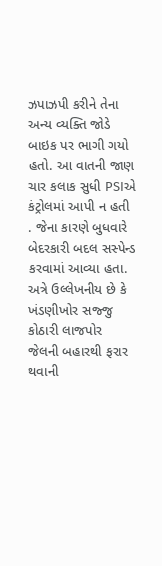ઝપાઝપી કરીને તેના અન્ય વ્યક્તિ જોડે બાઇક પર ભાગી ગયો હતો. આ વાતની જાણ ચાર કલાક સુધી PSIએ કંટ્રોલમાં આપી ન હતી . જેના કારણે બુધવારે બેદરકારી બદલ સસ્પેન્ડ કરવામાં આવ્યા હતા. અત્રે ઉલ્લેખનીય છે કે ખંડણીખોર સજ્જુ કોઠારી લાજપોર જેલની બહારથી ફરાર થવાની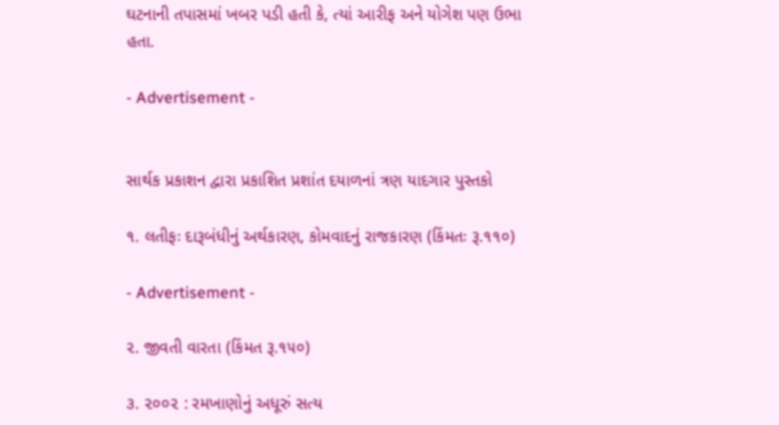ઘટનાની તપાસમાં ખબર પડી હતી કે, ત્યાં આરીફ અને યોગેશ પણ ઉભા હતા.

- Advertisement -


સાર્થક પ્રકાશન દ્વારા પ્રકાશિત પ્રશાંત દયાળનાં ત્રણ યાદગાર પુસ્તકો

૧. લતીફઃ દારૂબંધીનું અર્થકારણ, કોમવાદનું રાજકારણ (કિંમતઃ રૂ.૧૧૦)

- Advertisement -

૨. જીવતી વારતા (કિંમત રૂ.૧૫૦)

૩. ૨૦૦૨ : રમખાણોનું અધૂરું સત્ય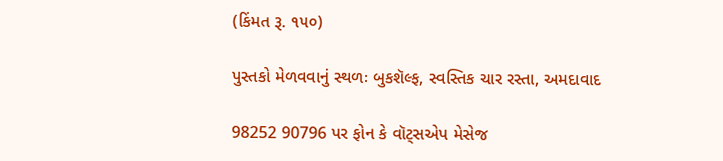(કિંમત રૂ. ૧૫૦)

પુસ્તકો મેળવવાનું સ્થળઃ બુકશૅલ્ફ, સ્વસ્તિક ચાર રસ્તા, અમદાવાદ

98252 90796 પર ફોન કે વૉટ્સએપ મેસેજ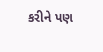કરીને પણ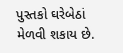પુસ્તકો ઘરેબેઠાં મેળવી શકાય છે.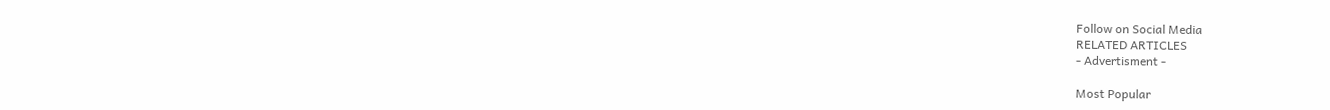Follow on Social Media
RELATED ARTICLES
- Advertisment -

Most Popular